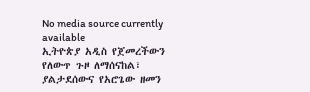No media source currently available
ኢትዮጵያ አዲስ የጀመረችውን የለውጥ ጉዞ ለማሰናከል፣ ያልታደሰውና የአሮጌው ዘመን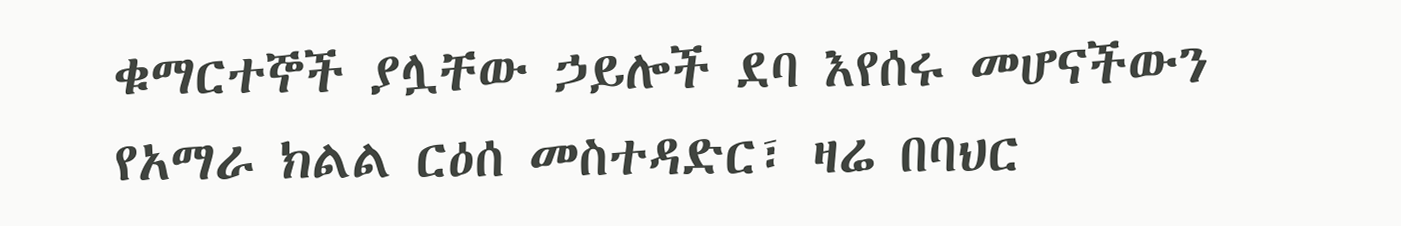ቁማርተኞች ያሏቸው ኃይሎች ደባ እየሰሩ መሆናችውን የአማራ ክልል ርዕሰ መስተዳድር፣ ዛሬ በባህር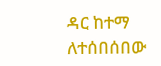ዳር ከተማ ለተሰበሰበው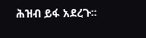ሕዝብ ይፋ አደረጉ፡፡